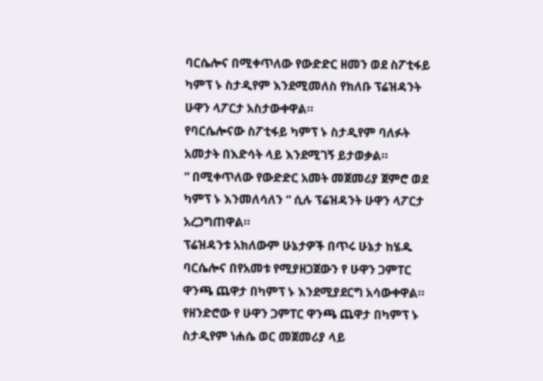ባርሴሎና በሚቀጥለው የውድድር ዘመን ወደ ስፖቲፋይ ካምፕ ኑ ስታዲየም እንደሚመለስ የክለቡ ፕሬዝዳንት ሁዋን ላፖርታ አስታውቀዋል።
የባርሴሎናው ስፖቲፋይ ካምፕ ኑ ስታዲየም ባለፉት አመታት በእድሳት ላይ እንደሚገኝ ይታወቃል።
“ በሚቀጥለው የውድድር አመት መጀመሪያ ጀምሮ ወደ ካምፕ ኑ እንመለሳለን “ ሲሉ ፕሬዝዳንት ሁዋን ላፖርታ አረጋግጠዋል።
ፕሬዝዳንቱ አክለውም ሁኔታዎች በጥሩ ሁኔታ ከሄዱ ባርሴሎና በየአመቱ የሚያዘጋጀውን የ ሁዋን ጋምፐር ዋንጫ ጨዋታ በካምፕ ኑ እንደሚያደርግ አሳውቀዋል።
የዘንድሮው የ ሁዋን ጋምፐር ዋንጫ ጨዋታ በካምፕ ኑ ስታዲየም ነሐሴ ወር መጀመሪያ ላይ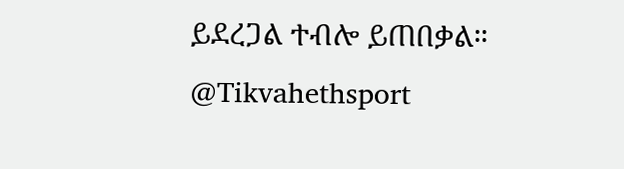ይደረጋል ተብሎ ይጠበቃል።
@Tikvahethsport